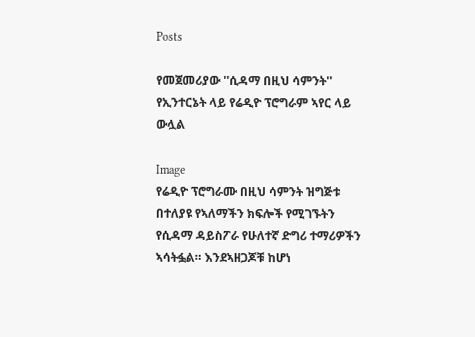Posts

የመጀመሪያው ''ሲዳማ በዚህ ሳምንት'' የኢንተርኔት ላይ የሬዲዮ ፕሮግራም ኣየር ላይ ውሏል

Image
የሬዲዮ ፕሮግራሙ በዚህ ሳምንት ዝግጅቱ በተለያዩ የኣለማችን ክፍሎች የሚገኙትን የሲዳማ ዳይስፖራ የሁለተኛ ድግሪ ተማሪዎችን ኣሳትፏል። እንደኣዘጋጆቹ ከሆነ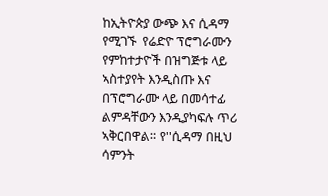ከኢትዮጵያ ውጭ እና ሲዳማ የሚገኙ  የሬድዮ ፕሮግራሙን የምከተታዮች በዝግጅቱ ላይ ኣስተያየት እንዲስጡ እና በፕሮግራሙ ላይ በመሳተፊ ልምዳቸውን እንዲያካፍሉ ጥሪ ኣቅርበዋል። የ''ሲዳማ በዚህ ሳምንት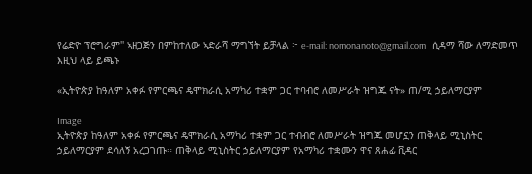የሬድዮ ፕሮግራም'' ኣዘጋጅን በምከተለው ኣድራሻ ማግኘት ይቻላል ፦ e-mail: nomonanoto@gmail.com   ሲዳማ ሻው ለማድመጥ እዚህ ላይ ይጫኑ

«ኢትዮጵያ ከዓለም አቀፉ የምርጫና ዴሞክራሲ አማካሪ ተቋም ጋር ተባብሮ ለመሥራት ዝግጁ ናት» ጠ/ሚ ኃይለማርያም

Image
ኢትዮጵያ ከዓለም አቀፉ የምርጫና ዴሞክራሲ አማካሪ ተቋም ጋር ተብብሮ ለመሥራት ዝግጁ መሆኗን ጠቅላይ ሚኒስትር ኃይለማርያም ደሳለኝ አረጋገጡ። ጠቅላይ ሚኒስትር ኃይለማርያም የአማካሪ ተቋሙን ዋና ጸሐፊ ቪዳር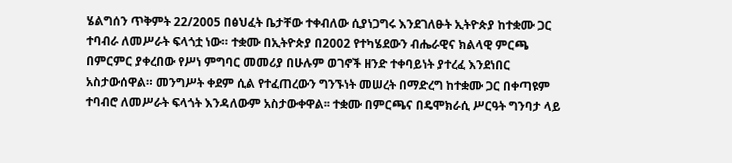ሄልግሰን ጥቅምት 22/2005 በፅህፈት ቤታቸው ተቀብለው ሲያነጋግሩ እንደገለፁት ኢትዮጵያ ከተቋሙ ጋር ተባብራ ለመሥራት ፍላጎቷ ነው። ተቋሙ በኢትዮጵያ በ2002 የተካሄደውን ብሔራዊና ክልላዊ ምርጫ በምርምር ያቀረበው የሥነ ምግባር መመሪያ በሁሉም ወገኖች ዘንድ ተቀባይነት ያተረፈ እንደነበር አስታውሰዋል። መንግሥት ቀደም ሲል የተፈጠረውን ግንኙነት መሠረት በማድረግ ከተቋሙ ጋር በቀጣዩም ተባብሮ ለመሥራት ፍላጎት እንዳለውም አስታውቀዋል፡፡ ተቋሙ በምርጫና በዴሞክራሲ ሥርዓት ግንባታ ላይ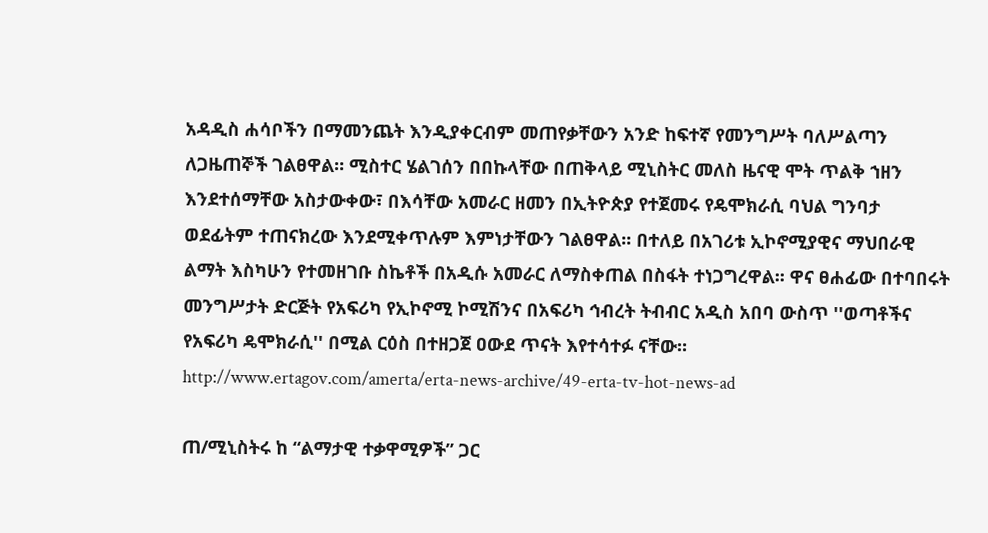አዳዲስ ሐሳቦችን በማመንጨት እንዲያቀርብም መጠየቃቸውን አንድ ከፍተኛ የመንግሥት ባለሥልጣን ለጋዜጠኞች ገልፀዋል። ሚስተር ሄልገሰን በበኩላቸው በጠቅላይ ሚኒስትር መለስ ዜናዊ ሞት ጥልቅ ኀዘን እንደተሰማቸው አስታውቀው፣ በእሳቸው አመራር ዘመን በኢትዮጵያ የተጀመሩ የዴሞክራሲ ባህል ግንባታ ወደፊትም ተጠናክረው እንደሚቀጥሉም እምነታቸውን ገልፀዋል፡፡ በተለይ በአገሪቱ ኢኮኖሚያዊና ማህበራዊ ልማት እስካሁን የተመዘገቡ ስኬቶች በአዲሱ አመራር ለማስቀጠል በስፋት ተነጋግረዋል፡፡ ዋና ፀሐፊው በተባበሩት መንግሥታት ድርጅት የአፍሪካ የኢኮኖሚ ኮሚሽንና በአፍሪካ ኅብረት ትብብር አዲስ አበባ ውስጥ ''ወጣቶችና የአፍሪካ ዴሞክራሲ'' በሚል ርዕስ በተዘጋጀ ዐውደ ጥናት እየተሳተፉ ናቸው። http://www.ertagov.com/amerta/erta-news-archive/49-erta-tv-hot-news-ad

ጠ/ሚኒስትሩ ከ “ልማታዊ ተቃዋሚዎች” ጋር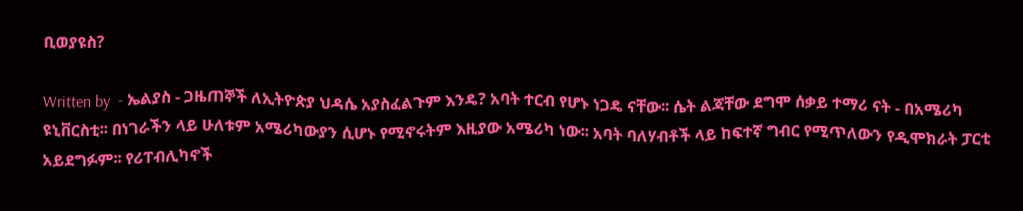ቢወያዩስ?

Written by  - ኤልያስ - ጋዜጠኞች ለኢትዮጵያ ህዳሴ አያስፈልጉም እንዴ? አባት ተርብ የሆኑ ነጋዴ ናቸው፡፡ ሴት ልጃቸው ደግሞ ሰቃይ ተማሪ ናት - በአሜሪካ ዩኒቨርስቲ፡፡ በነገራችን ላይ ሁለቱም አሜሪካውያን ሲሆኑ የሚኖሩትም እዚያው አሜሪካ ነው፡፡ አባት ባለሃብቶች ላይ ከፍተኛ ግብር የሚጥለውን የዲሞክራት ፓርቲ አይደግፉም፡፡ የሪፐብሊካኖች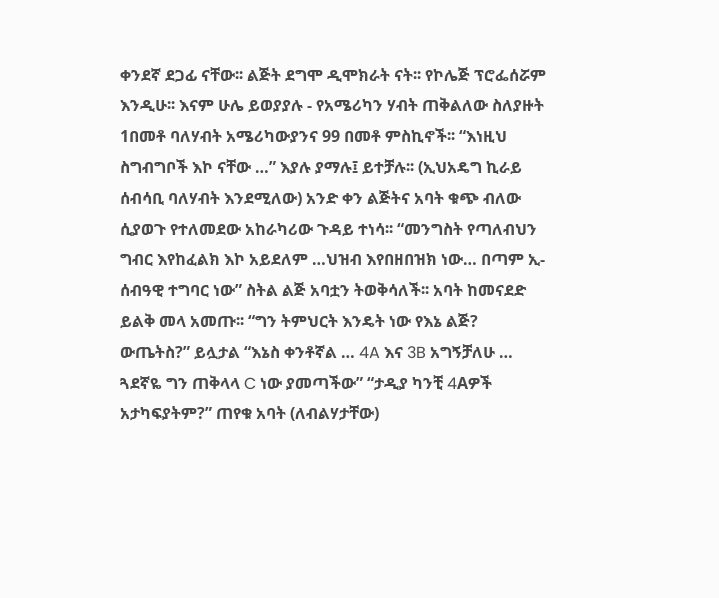ቀንደኛ ደጋፊ ናቸው፡፡ ልጅት ደግሞ ዲሞክራት ናት፡፡ የኮሌጅ ፕሮፌሰሯም እንዲሁ፡፡ እናም ሁሌ ይወያያሉ - የአሜሪካን ሃብት ጠቅልለው ስለያዙት 1በመቶ ባለሃብት አሜሪካውያንና 99 በመቶ ምስኪኖች፡፡ “እነዚህ ስግብግቦች እኮ ናቸው …” እያሉ ያማሉ፤ ይተቻሉ፡፡ (ኢህአዴግ ኪራይ ሰብሳቢ ባለሃብት እንደሚለው) አንድ ቀን ልጅትና አባት ቁጭ ብለው ሲያወጉ የተለመደው አከራካሪው ጉዳይ ተነሳ፡፡ “መንግስት የጣለብህን ግብር እየከፈልክ እኮ አይደለም …ህዝብ እየበዘበዝክ ነው… በጣም ኢ-ሰብዓዊ ተግባር ነው” ስትል ልጅ አባቷን ትወቅሳለች፡፡ አባት ከመናደድ ይልቅ መላ አመጡ፡፡ “ግን ትምህርት እንዴት ነው የእኔ ልጅ? ውጤትስ?” ይሏታል “እኔስ ቀንቶኛል … 4A እና 3B አግኝቻለሁ … ጓደኛዬ ግን ጠቅላላ C ነው ያመጣችው” “ታዲያ ካንቺ 4Aዎች አታካፍያትም?” ጠየቁ አባት (ለብልሃታቸው)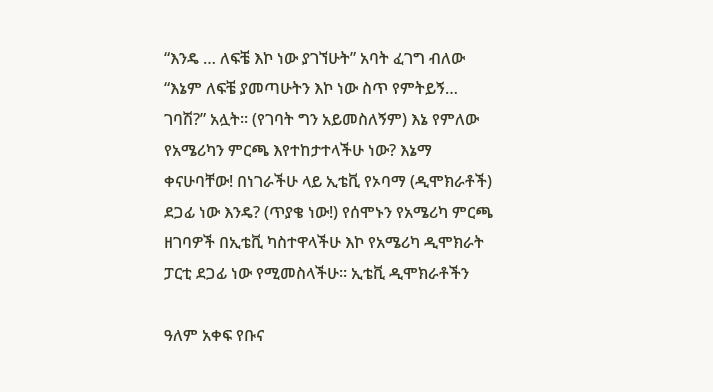“እንዴ … ለፍቼ እኮ ነው ያገኘሁት” አባት ፈገግ ብለው “እኔም ለፍቼ ያመጣሁትን እኮ ነው ስጥ የምትይኝ… ገባሽ?” አሏት፡፡ (የገባት ግን አይመስለኝም) እኔ የምለው የአሜሪካን ምርጫ እየተከታተላችሁ ነው? እኔማ ቀናሁባቸው! በነገራችሁ ላይ ኢቴቪ የኦባማ (ዲሞክራቶች) ደጋፊ ነው እንዴ? (ጥያቄ ነው!) የሰሞኑን የአሜሪካ ምርጫ ዘገባዎች በኢቴቪ ካስተዋላችሁ እኮ የአሜሪካ ዲሞክራት ፓርቲ ደጋፊ ነው የሚመስላችሁ፡፡ ኢቴቪ ዲሞክራቶችን

ዓለም አቀፍ የቡና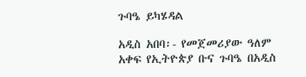ጉባዔ ይካሄዳል

አዲስ አበባ፡- የመጀመሪያው ዓለም አቀፍ የኢትዮጵያ ቡና ጉባዔ በአዲስ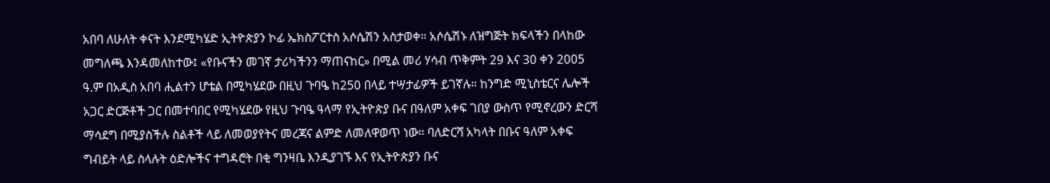አበባ ለሁለት ቀናት እንደሚካሄድ ኢትዮጵያን ኮፊ ኤክስፖርተስ አሶሴሽን አስታወቀ። አሶሴሽኑ ለዝግጅት ክፍላችን በላከው መግለጫ እንዳመለከተው፤ «የቡናችን መገኛ ታሪካችንን ማጠናከር» በሚል መሪ ሃሳብ ጥቅምት 29 እና 30 ቀን 2005 ዓ.ም በአዲስ አበባ ሒልተን ሆቴል በሚካሄደው በዚህ ጉባዔ ከ250 በላይ ተሣታፊዎች ይገኛሉ። ከንግድ ሚኒስቴርና ሌሎች አጋር ድርጅቶች ጋር በመተባበር የሚካሄደው የዚህ ጉባዔ ዓላማ የኢትዮጵያ ቡና በዓለም አቀፍ ገበያ ውስጥ የሚኖረውን ድርሻ ማሳደግ በሚያስችሉ ስልቶች ላይ ለመወያየትና መረጃና ልምድ ለመለዋወጥ ነው። ባለድርሻ አካላት በቡና ዓለም አቀፍ ግብይት ላይ ስላሉት ዕድሎችና ተግዳሮት በቂ ግንዛቤ እንዲያገኙ እና የኢትዮጵያን ቡና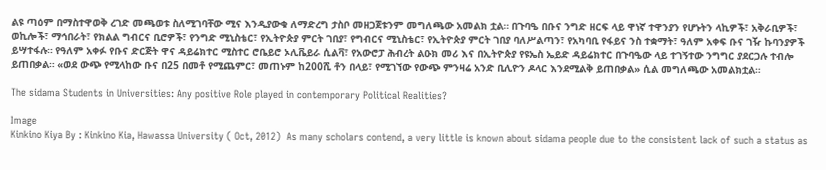ልዩ ጣዕም በማስተዋወቅ ረገድ መጫወቱ ስለሚገባቸው ሚና እንዲያውቁ ለማድረግ ታስቦ መዘጋጀቱንም መግለጫው አመልክ ቷል። በጉባዔ በቡና ንግድ ዘርፍ ላይ ዋነኛ ተዋንያን የሆኑትን ላኪዎች፣ አቅራቢዎች፣ ወኪሎች፣ ማኅበራት፣ የክልል ግብርና ቢሮዎች፣ የንግድ ሚኒስቴር፣ የኢትዮጵያ ምርት ገበያ፣ የግብርና ሚኒስቴር፣ የኢትዮጵያ ምርት ገበያ ባለሥልጣን፣ የአካባቢ የፋይና ንስ ተቋማት፣ ዓለም አቀፍ ቡና ገዥ ኩባንያዎች ይሣተፋሉ። የዓለም አቀፉ የቡና ድርጅት ዋና ዳይሬክተር ሚስተር ሮቤይሮ ኦሊቬይራ ሲልቫ፣ የአውሮፓ ሕብረት ልዑክ መሪ እና በኢትዮጵያ የዩኤስ ኤይድ ዳይሬክተር በጉባዔው ላይ ተገኝተው ንግግር ያደርጋሉ ተብሎ ይጠበቃል። «ወደ ውጭ የሚላከው ቡና በ25 በመቶ የሚጨምር፣ መጠኑም ከ200ሺ ቶን በላይ፣ የሚገኘው የውጭ ምንዛሬ አንድ ቢሊዮን ዶላር እንደሚልቅ ይጠበቃል» ሲል መግለጫው አመልክቷል።

The sidama Students in Universities: Any positive Role played in contemporary Political Realities?

Image
Kinkino Kiya By : Kinkino Kia, Hawassa University ( Oct, 2012)  As many scholars contend, a very little is known about sidama people due to the consistent lack of such a status as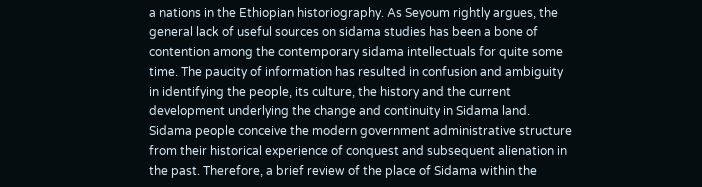a nations in the Ethiopian historiography. As Seyoum rightly argues, the general lack of useful sources on sidama studies has been a bone of contention among the contemporary sidama intellectuals for quite some time. The paucity of information has resulted in confusion and ambiguity in identifying the people, its culture, the history and the current development underlying the change and continuity in Sidama land. Sidama people conceive the modern government administrative structure from their historical experience of conquest and subsequent alienation in the past. Therefore, a brief review of the place of Sidama within the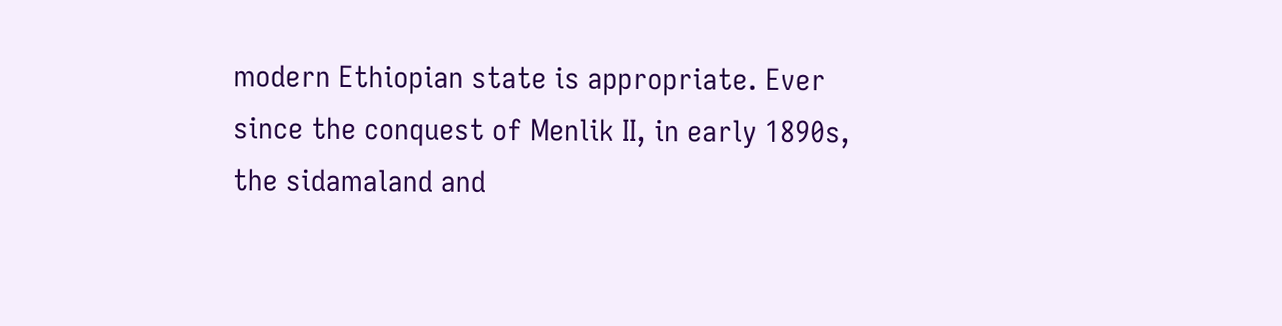modern Ethiopian state is appropriate. Ever since the conquest of Menlik II, in early 1890s, the sidamaland and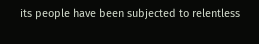its people have been subjected to relentless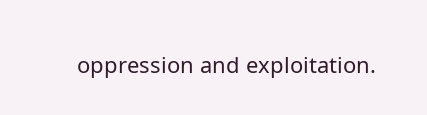oppression and exploitation.